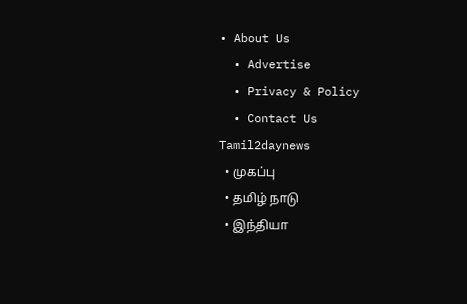• About Us
  • Advertise
  • Privacy & Policy
  • Contact Us
Tamil2daynews
  • முகப்பு
  • தமிழ் நாடு
  • இந்தியா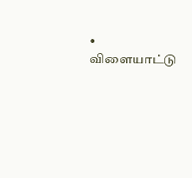• விளையாட்டு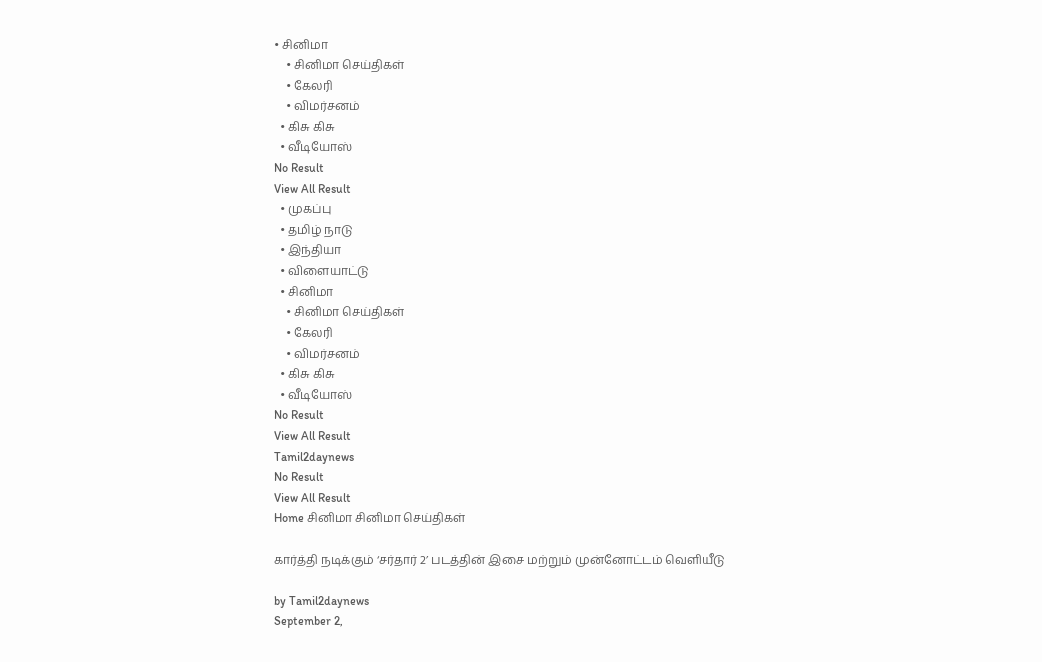• சினிமா
    • சினிமா செய்திகள்
    • கேலரி
    • விமர்சனம்
  • கிசு கிசு
  • வீடியோஸ்
No Result
View All Result
  • முகப்பு
  • தமிழ் நாடு
  • இந்தியா
  • விளையாட்டு
  • சினிமா
    • சினிமா செய்திகள்
    • கேலரி
    • விமர்சனம்
  • கிசு கிசு
  • வீடியோஸ்
No Result
View All Result
Tamil2daynews
No Result
View All Result
Home சினிமா சினிமா செய்திகள்

கார்த்தி நடிக்கும் ‘சர்தார் 2’ படத்தின் இசை மற்றும் முன்னோட்டம் வெளியீடு

by Tamil2daynews
September 2,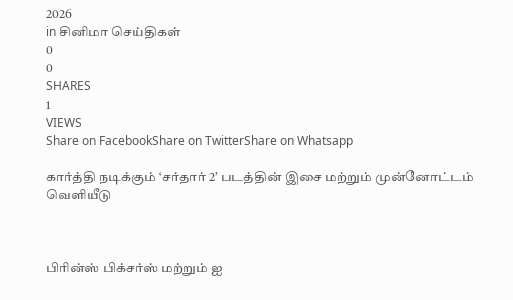2026
in சினிமா செய்திகள்
0
0
SHARES
1
VIEWS
Share on FacebookShare on TwitterShare on Whatsapp

கார்த்தி நடிக்கும் ‘சர்தார் 2’ படத்தின் இசை மற்றும் முன்னோட்டம் வெளியீடு



பிரின்ஸ் பிக்சர்ஸ் மற்றும் ஐ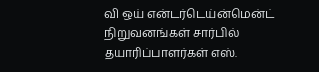வி ஒய் என்டர்டெய்ன்மென்ட் நிறுவனங்கள் சார்பில் தயாரிப்பாளர்கள் எஸ்.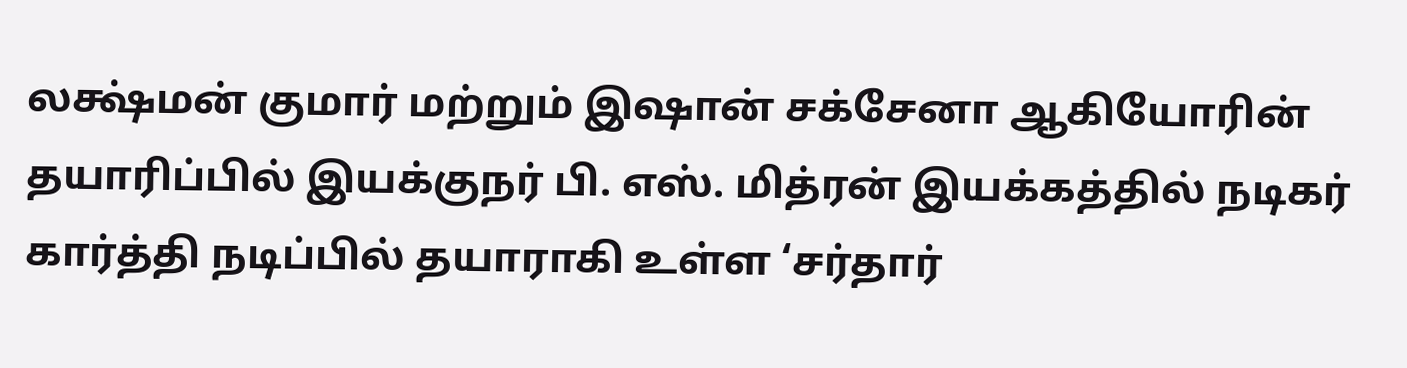லக்ஷ்மன் குமார் மற்றும் இஷான் சக்சேனா ஆகியோரின் தயாரிப்பில் இயக்குநர் பி. எஸ். மித்ரன் இயக்கத்தில் நடிகர் கார்த்தி நடிப்பில் தயாராகி உள்ள ‘சர்தார்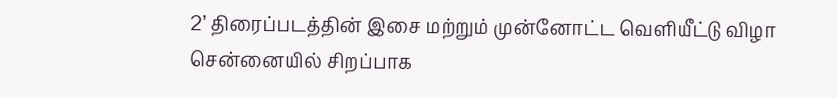2’ திரைப்படத்தின் இசை மற்றும் முன்னோட்ட வெளியீட்டு விழா சென்னையில் சிறப்பாக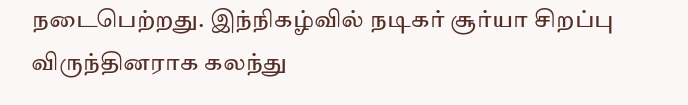நடைபெற்றது. இந்நிகழ்வில் நடிகர் சூர்யா சிறப்பு விருந்தினராக கலந்து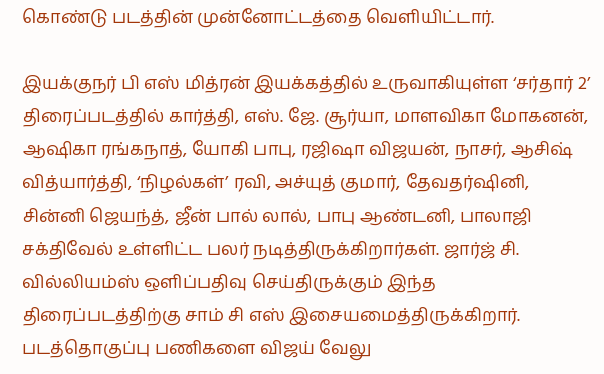கொண்டு படத்தின் முன்னோட்டத்தை வெளியிட்டார்.

இயக்குநர் பி எஸ் மித்ரன் இயக்கத்தில் உருவாகியுள்ள ‘சர்தார் 2’ திரைப்படத்தில் கார்த்தி, எஸ். ஜே. சூர்யா, மாளவிகா மோகனன், ஆஷிகா ரங்கநாத், யோகி பாபு, ரஜிஷா விஜயன், நாசர், ஆசிஷ் வித்யார்த்தி, ‘நிழல்கள்’ ரவி, அச்யுத் குமார், தேவதர்ஷினி, சின்னி ஜெயந்த், ஜீன் பால் லால், பாபு ஆண்டனி, பாலாஜி சக்திவேல் உள்ளிட்ட பலர் நடித்திருக்கிறார்கள். ஜார்ஜ் சி. வில்லியம்ஸ் ஒளிப்பதிவு செய்திருக்கும் இந்த திரைப்படத்திற்கு சாம் சி எஸ் இசையமைத்திருக்கிறார். படத்தொகுப்பு பணிகளை விஜய் வேலு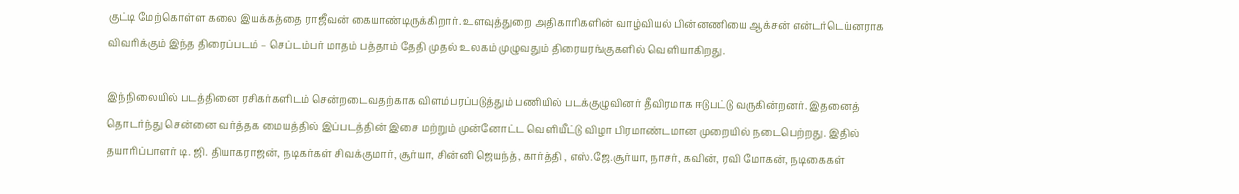குட்டி மேற்கொள்ள கலை இயக்கத்தை ராஜீவன் கையாண்டிருக்கிறார். உளவுத்துறை அதிகாரிகளின் வாழ்வியல் பின்னணியை ஆக்சன் என்டர்டெய்னராக விவரிக்கும் இந்த திரைப்படம் – செப்டம்பர் மாதம் பத்தாம் தேதி முதல் உலகம் முழுவதும் திரையரங்குகளில் வெளியாகிறது.

இந்நிலையில் படத்தினை ரசிகர்களிடம் சென்றடைவதற்காக விளம்பரப்படுத்தும் பணியில் படக்குழுவினர்‌ தீவிரமாக ஈடுபட்டு வருகின்றனர். இதனைத் தொடர்ந்து சென்னை வர்த்தக மையத்தில் இப்படத்தின் இசை மற்றும் முன்னோட்ட வெளியீட்டு விழா பிரமாண்டமான முறையில் நடைபெற்றது. இதில் தயாரிப்பாளர் டி. ஜி. தியாகராஜன், நடிகர்கள் சிவக்குமார், சூர்யா, சின்னி ஜெயந்த், கார்த்தி , எஸ்.ஜே.சூர்யா, நாசர், கவின், ரவி மோகன், நடிகைகள்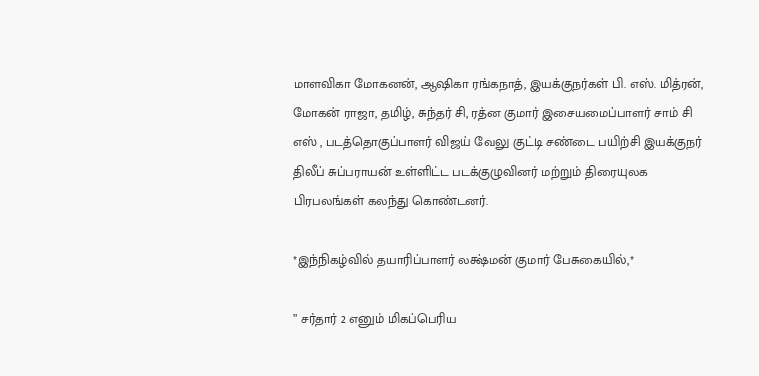மாளவிகா மோகனன், ஆஷிகா ரங்கநாத், இயக்குநர்கள் பி. எஸ். மித்ரன், மோகன் ராஜா, தமிழ், சுந்தர் சி, ரத்ன குமார் இசையமைப்பாளர் சாம் சி எஸ் , படத்தொகுப்பாளர் விஜய் வேலு குட்டி சண்டை பயிற்சி இயக்குநர் திலீப் சுப்பராயன் உள்ளிட்ட படக்குழுவினர் மற்றும் திரையுலக பிரபலங்கள் கலந்து கொண்டனர்.

*இந்நிகழ்வில் தயாரிப்பாளர் லக்ஷ்மன் குமார் பேசுகையில்,*

” சர்தார் 2 எனும் மிகப்பெரிய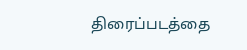திரைப்படத்தை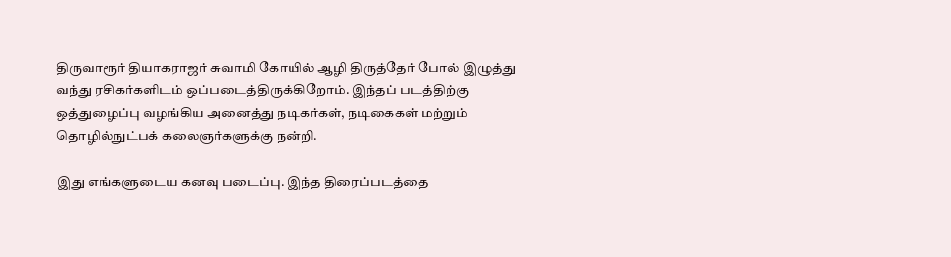திருவாரூர் தியாகராஜர் சுவாமி கோயில் ஆழி திருத்தேர் போல் இழுத்து வந்து ரசிகர்களிடம் ஒப்படைத்திருக்கிறோம். இந்தப் படத்திற்கு ஒத்துழைப்பு வழங்கிய அனைத்து நடிகர்கள், நடிகைகள் மற்றும் தொழில்நுட்பக் கலைஞர்களுக்கு நன்றி.

இது எங்களுடைய கனவு படைப்பு. இந்த திரைப்படத்தை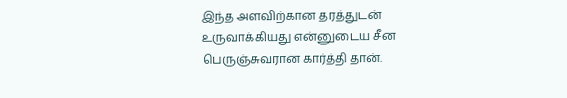இந்த அளவிற்கான தரத்துடன் உருவாக்கியது என்னுடைய சீன பெருஞ்சுவரான கார்த்தி தான்.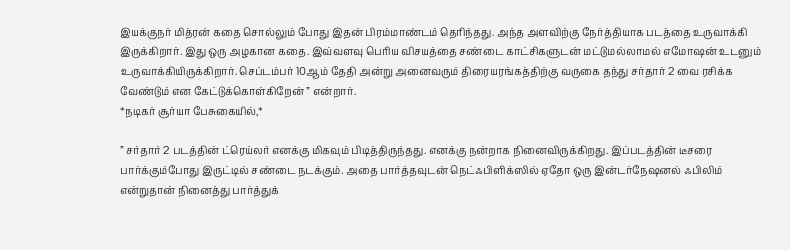இயக்குநர் மித்ரன் கதை சொல்லும் போது இதன் பிரம்மாண்டம் தெரிந்தது. அந்த அளவிற்கு நேர்த்தியாக படத்தை உருவாக்கி இருக்கிறார். இது ஒரு அழகான கதை. இவ்வளவு பெரிய விசயத்தை சண்டை காட்சிகளுடன் மட்டுமல்லாமல் எமோஷன் உடனும் உருவாக்கியிருக்கிறார். செப்டம்பர் 10ஆம் தேதி அன்று அனைவரும் திரையரங்கத்திற்கு வருகை தந்து சர்தார் 2 வை ரசிக்க வேண்டும் என கேட்டுக்கொள்கிறேன் ” என்றார்.
*நடிகர் சூர்யா பேசுகையில்,*

” சர்தார் 2 படத்தின் ட்ரெய்லர் எனக்கு மிகவும் பிடித்திருந்தது. எனக்கு நன்றாக நினைவிருக்கிறது. இப்படத்தின் டீசரை பார்க்கும்போது இருட்டில் சண்டை நடக்கும். அதை பார்த்தவுடன் நெட்ஃபிளிக்ஸில் ஏதோ ஒரு இன்டர்நேஷனல் ஃபிலிம் என்றுதான் நினைத்து பார்த்துக்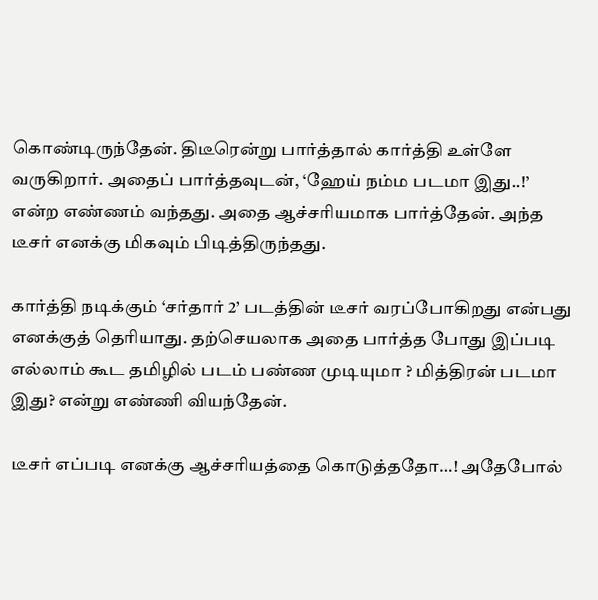கொண்டிருந்தேன். திடீரென்று பார்த்தால் கார்த்தி உள்ளே வருகிறார். அதைப் பார்த்தவுடன், ‘ஹேய் நம்ம படமா இது..!’ என்ற எண்ணம் வந்தது. அதை ஆச்சரியமாக பார்த்தேன். அந்த டீசர் எனக்கு மிகவும் பிடித்திருந்தது.

கார்த்தி நடிக்கும் ‘சர்தார் 2’ படத்தின் டீசர் வரப்போகிறது என்பது எனக்குத் தெரியாது. தற்செயலாக அதை பார்த்த போது இப்படி எல்லாம் கூட தமிழில் படம் பண்ண முடியுமா ? மித்திரன் படமா இது? என்று எண்ணி வியந்தேன்.

டீசர் எப்படி எனக்கு ஆச்சரியத்தை கொடுத்ததோ…! அதேபோல்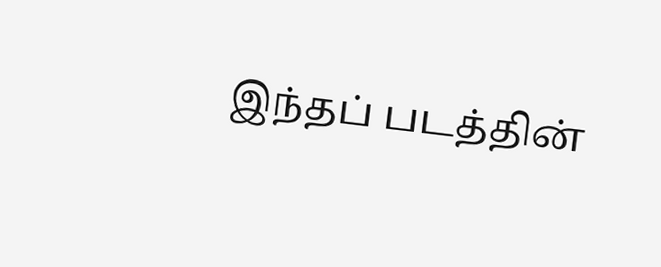இந்தப் படத்தின்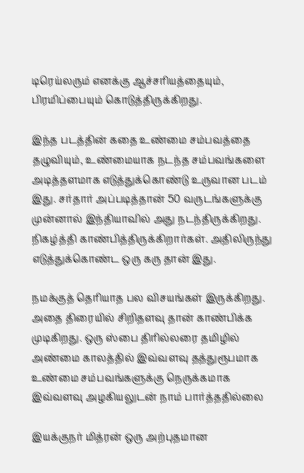டிரெய்லரும் எனக்கு ஆச்சரியத்தையும், பிரமிப்பையும் கொடுத்திருக்கிறது.

இந்த படத்தின் கதை உண்மை சம்பவத்தை தழுவியும், உண்மையாக நடந்த சம்பவங்களை அடித்தளமாக எடுத்துக்கொண்டு உருவான படம் இது. சர்தார் அப்படித்தான் 50 வருடங்களுக்கு முன்னால் இந்தியாவில் அது நடந்திருக்கிறது. நிகழ்த்தி காண்பித்திருக்கிறார்கள். அதிலிருந்து எடுத்துக்கொண்ட ஒரு கரு தான் இது.

நமக்குத் தெரியாத பல விசயங்கள் இருக்கிறது. அதை திரையில் சிறிதளவு தான் காண்பிக்க முடிகிறது. ஒரு ஸ்பை திரில்லரை தமிழில் அண்மை காலத்தில் இவ்வளவு தத்துரூபமாக உண்மை சம்பவங்களுக்கு நெருக்கமாக இவ்வளவு அழகியலுடன் நாம் பார்த்ததில்லை

இயக்குநர் மித்ரன் ஒரு அற்புதமான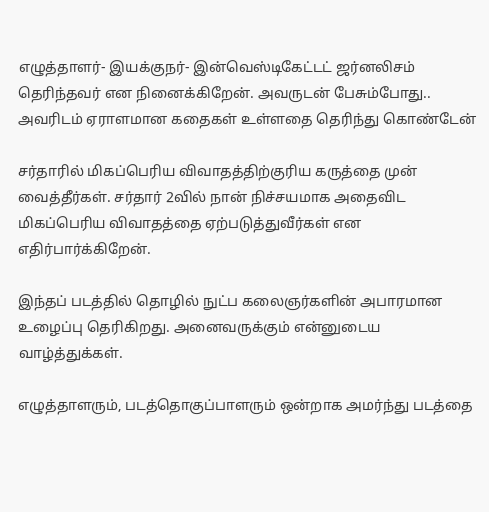எழுத்தாளர்- இயக்குநர்- இன்வெஸ்டிகேட்டட் ஜர்னலிசம் தெரிந்தவர் என நினைக்கிறேன். அவருடன் பேசும்போது.. அவரிடம் ஏராளமான கதைகள் உள்ளதை தெரிந்து கொண்டேன்

சர்தாரில் மிகப்பெரிய விவாதத்திற்குரிய கருத்தை முன் வைத்தீர்கள். சர்தார் 2வில் நான் நிச்சயமாக அதைவிட மிகப்பெரிய விவாதத்தை ஏற்படுத்துவீர்கள் என எதிர்பார்க்கிறேன்.

இந்தப் படத்தில் தொழில் நுட்ப கலைஞர்களின் அபாரமான உழைப்பு தெரிகிறது. அனைவருக்கும் என்னுடைய வாழ்த்துக்கள்.

எழுத்தாளரும், படத்தொகுப்பாளரும் ஒன்றாக அமர்ந்து படத்தை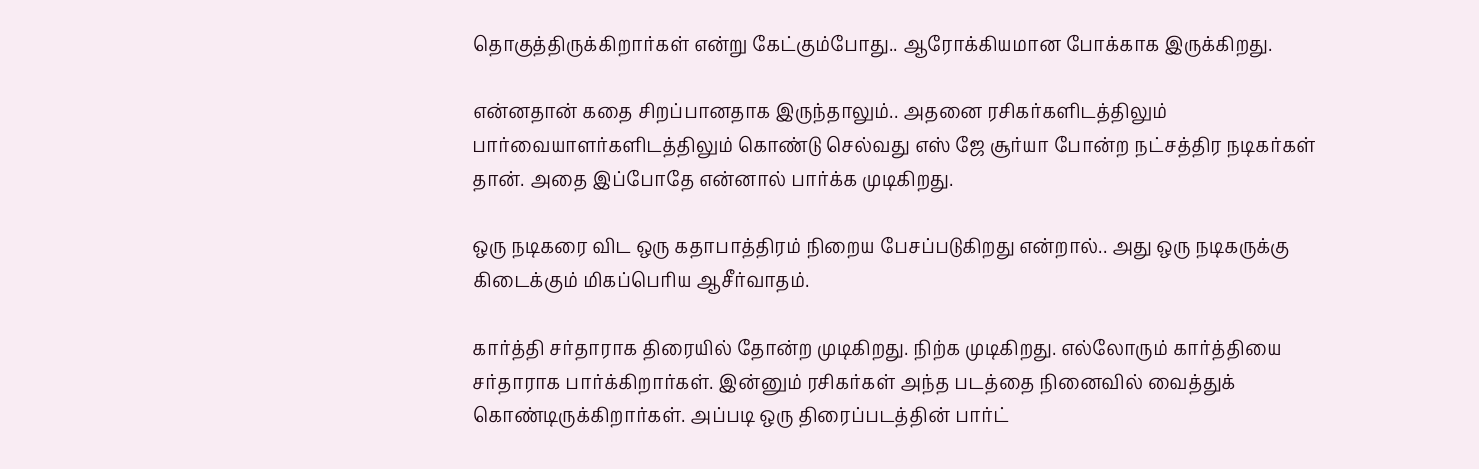தொகுத்திருக்கிறார்கள் என்று கேட்கும்போது.. ஆரோக்கியமான போக்காக இருக்கிறது.

என்னதான் கதை சிறப்பானதாக இருந்தாலும்.. அதனை ரசிகர்களிடத்திலும் பார்வையாளர்களிடத்திலும் கொண்டு செல்வது எஸ் ஜே சூர்யா போன்ற நட்சத்திர நடிகர்கள் தான். அதை இப்போதே என்னால் பார்க்க முடிகிறது.

ஒரு நடிகரை விட ஒரு கதாபாத்திரம் நிறைய பேசப்படுகிறது என்றால்.. அது ஒரு நடிகருக்கு கிடைக்கும் மிகப்பெரிய ஆசீர்வாதம்.

கார்த்தி சர்தாராக திரையில் தோன்ற முடிகிறது. நிற்க முடிகிறது. எல்லோரும் கார்த்தியை சர்தாராக பார்க்கிறார்கள். இன்னும் ரசிகர்கள் அந்த படத்தை நினைவில் வைத்துக் கொண்டிருக்கிறார்கள். அப்படி ஒரு திரைப்படத்தின் பார்ட்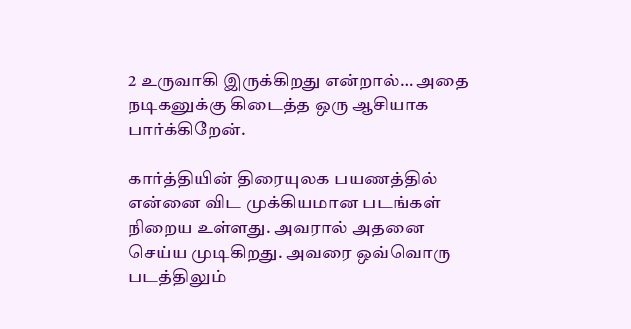2 உருவாகி இருக்கிறது என்றால்… அதை நடிகனுக்கு கிடைத்த ஒரு ஆசியாக பார்க்கிறேன்.

கார்த்தியின் திரையுலக பயணத்தில் என்னை விட முக்கியமான படங்கள் நிறைய உள்ளது. அவரால் அதனை செய்ய முடிகிறது. அவரை ஒவ்வொரு படத்திலும்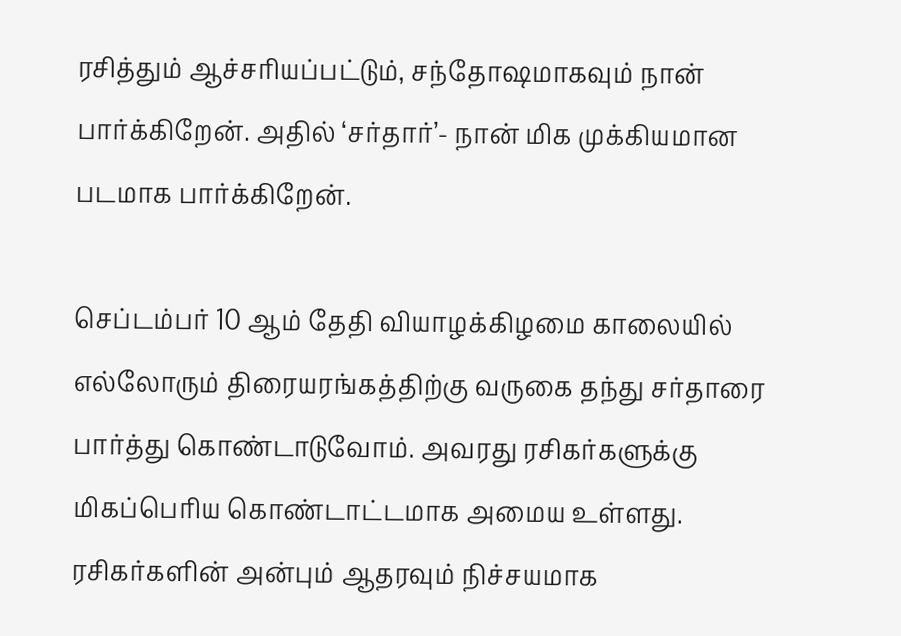ரசித்தும் ஆச்சரியப்பட்டும், சந்தோஷமாகவும் நான் பார்க்கிறேன். அதில் ‘சர்தார்’- நான் மிக முக்கியமான படமாக பார்க்கிறேன்.

செப்டம்பர் 10 ஆம் தேதி வியாழக்கிழமை காலையில் எல்லோரும் திரையரங்கத்திற்கு வருகை தந்து சர்தாரை பார்த்து கொண்டாடுவோம். அவரது ரசிகர்களுக்கு மிகப்பெரிய கொண்டாட்டமாக அமைய உள்ளது. ரசிகர்களின் அன்பும் ஆதரவும் நிச்சயமாக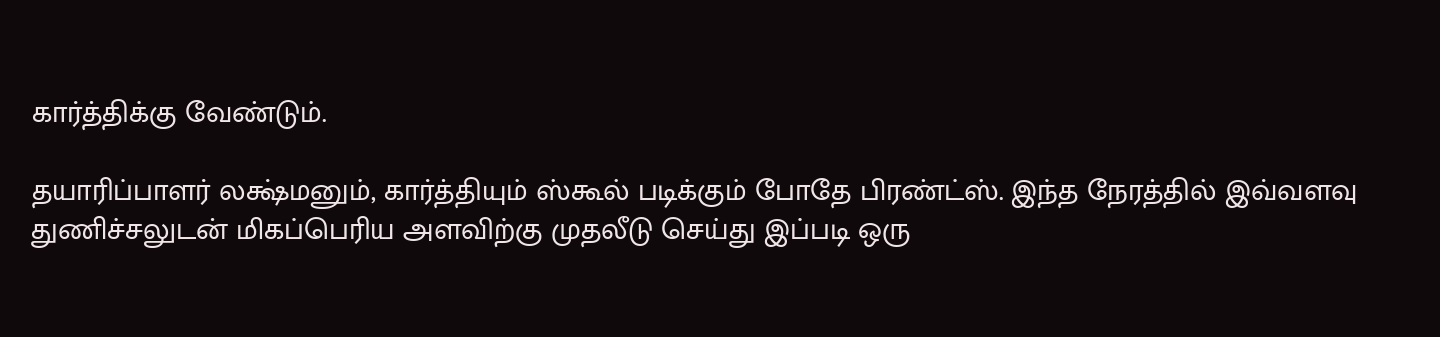கார்த்திக்கு வேண்டும்.

தயாரிப்பாளர் லக்ஷ்மனும், கார்த்தியும் ஸ்கூல் படிக்கும் போதே பிரண்ட்ஸ். இந்த நேரத்தில் இவ்வளவு துணிச்சலுடன் மிகப்பெரிய அளவிற்கு முதலீடு செய்து இப்படி ஒரு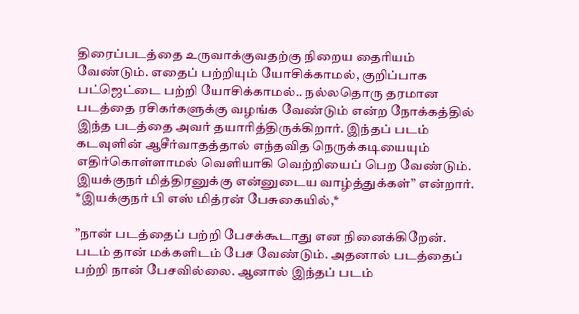திரைப்படத்தை உருவாக்குவதற்கு நிறைய தைரியம் வேண்டும். எதைப் பற்றியும் யோசிக்காமல், குறிப்பாக பட்ஜெட்டை பற்றி யோசிக்காமல்.. நல்லதொரு தரமான படத்தை ரசிகர்களுக்கு வழங்க வேண்டும் என்ற நோக்கத்தில் இந்த படத்தை அவர் தயாரித்திருக்கிறார். இந்தப் படம் கடவுளின் ஆசீர்வாதத்தால் எந்தவித நெருக்கடியையும் எதிர்கொள்ளாமல் வெளியாகி வெற்றியைப் பெற வேண்டும். இயக்குநர் மித்திரனுக்கு என்னுடைய வாழ்த்துக்கள்” என்றார்.
*இயக்குநர் பி எஸ் மித்ரன் பேசுகையில்,*

”நான் படத்தைப் பற்றி பேசக்கூடாது என நினைக்கிறேன். படம் தான் மக்களிடம் பேச வேண்டும். அதனால் படத்தைப் பற்றி நான் பேசவில்லை. ஆனால் இந்தப் படம்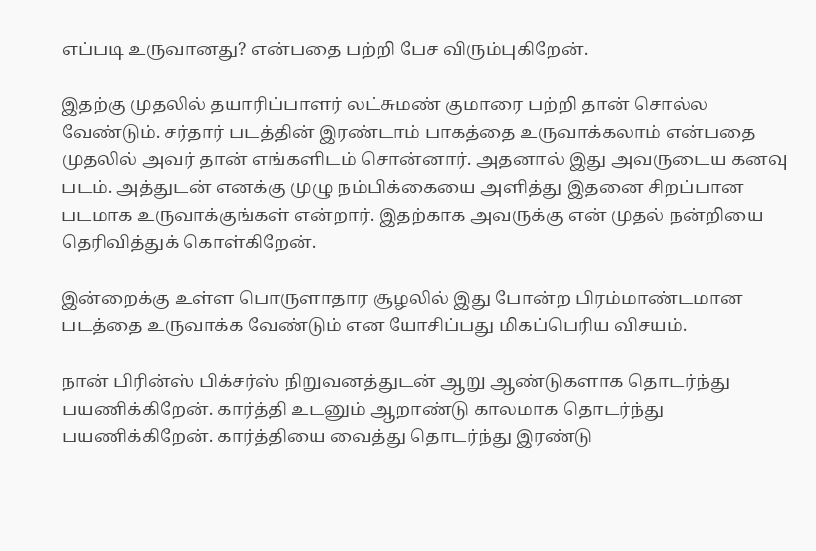எப்படி உருவானது? என்பதை பற்றி பேச விரும்புகிறேன்.

இதற்கு முதலில் தயாரிப்பாளர் லட்சுமண் குமாரை பற்றி தான் சொல்ல வேண்டும். சர்தார் படத்தின் இரண்டாம் பாகத்தை உருவாக்கலாம் என்பதை முதலில் அவர் தான் எங்களிடம் சொன்னார். அதனால் இது அவருடைய கனவு படம். அத்துடன் எனக்கு முழு நம்பிக்கையை அளித்து இதனை சிறப்பான படமாக உருவாக்குங்கள் என்றார். இதற்காக அவருக்கு என் முதல் நன்றியை தெரிவித்துக் கொள்கிறேன்.

இன்றைக்கு உள்ள பொருளாதார சூழலில் இது போன்ற பிரம்மாண்டமான படத்தை உருவாக்க வேண்டும் என யோசிப்பது மிகப்பெரிய விசயம்.

நான் பிரின்ஸ் பிக்சர்ஸ் நிறுவனத்துடன் ஆறு ஆண்டுகளாக தொடர்ந்து பயணிக்கிறேன். கார்த்தி உடனும் ஆறாண்டு காலமாக தொடர்ந்து பயணிக்கிறேன். கார்த்தியை வைத்து தொடர்ந்து இரண்டு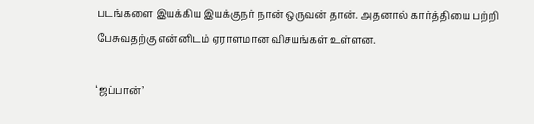படங்களை இயக்கிய இயக்குநர் நான் ஒருவன் தான். அதனால் கார்த்தியை பற்றி பேசுவதற்கு என்னிடம் ஏராளமான விசயங்கள் உள்ளன.

‘ஜப்பான்’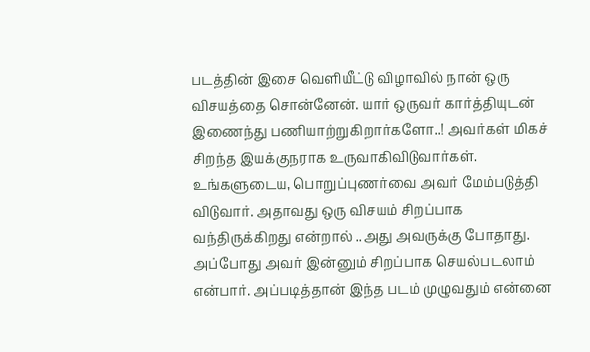படத்தின் இசை வெளியீட்டு விழாவில் நான் ஒரு விசயத்தை சொன்னேன். யார் ஒருவர் கார்த்தியுடன் இணைந்து பணியாற்றுகிறார்களோ..! அவர்கள் மிகச் சிறந்த இயக்குநராக உருவாகிவிடுவார்கள். உங்களுடைய, பொறுப்புணர்வை அவர் மேம்படுத்தி விடுவார். அதாவது ஒரு விசயம் சிறப்பாக வந்திருக்கிறது என்றால் ..அது அவருக்கு போதாது. அப்போது அவர் இன்னும் சிறப்பாக செயல்படலாம் என்பார். அப்படித்தான் இந்த படம் முழுவதும் என்னை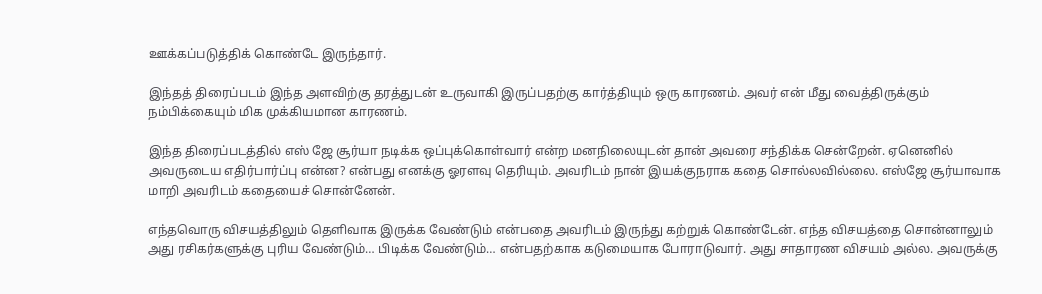ஊக்கப்படுத்திக் கொண்டே இருந்தார்.

இந்தத் திரைப்படம் இந்த அளவிற்கு தரத்துடன் உருவாகி இருப்பதற்கு கார்த்தியும் ஒரு காரணம். அவர் என் மீது வைத்திருக்கும் நம்பிக்கையும் மிக முக்கியமான காரணம்.

இந்த திரைப்படத்தில் எஸ் ஜே சூர்யா நடிக்க ஒப்புக்கொள்வார் என்ற மனநிலையுடன் தான் அவரை சந்திக்க சென்றேன். ஏனெனில் அவருடைய எதிர்பார்ப்பு என்ன? என்பது எனக்கு ஓரளவு தெரியும். அவரிடம் நான் இயக்குநராக கதை சொல்லவில்லை. எஸ்ஜே சூர்யாவாக மாறி அவரிடம் கதையைச் சொன்னேன்.

எந்தவொரு விசயத்திலும் தெளிவாக இருக்க வேண்டும் என்பதை அவரிடம் இருந்து கற்றுக் கொண்டேன். எந்த விசயத்தை சொன்னாலும் அது ரசிகர்களுக்கு புரிய வேண்டும்… பிடிக்க வேண்டும்… என்பதற்காக கடுமையாக போராடுவார். அது சாதாரண விசயம் அல்ல. அவருக்கு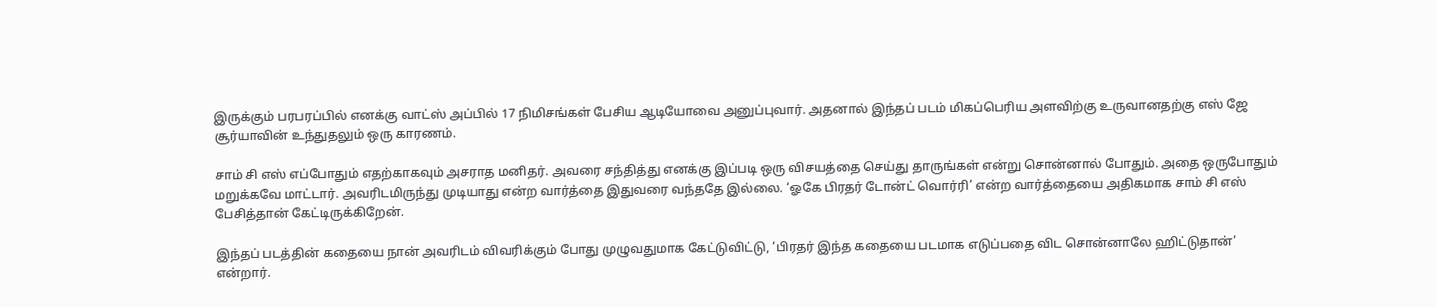இருக்கும் பரபரப்பில் எனக்கு வாட்ஸ் அப்பில் 17 நிமிசங்கள் பேசிய ஆடியோவை அனுப்புவார். அதனால் இந்தப் படம் மிகப்பெரிய அளவிற்கு உருவானதற்கு எஸ் ஜே சூர்யாவின் உந்துதலும் ஒரு காரணம்.

சாம் சி எஸ் எப்போதும் எதற்காகவும் அசராத மனிதர். அவரை சந்தித்து எனக்கு இப்படி ஒரு விசயத்தை செய்து தாருங்கள் என்று சொன்னால் போதும். அதை ஒருபோதும் மறுக்கவே மாட்டார். அவரிடமிருந்து முடியாது என்ற வார்த்தை இதுவரை வந்ததே இல்லை. ‘ஓகே பிரதர் டோன்ட் வொர்ரி’ என்ற வார்த்தையை அதிகமாக சாம் சி எஸ் பேசித்தான் கேட்டிருக்கிறேன்.

இந்தப் படத்தின் கதையை நான் அவரிடம் விவரிக்கும் போது முழுவதுமாக கேட்டுவிட்டு, ‘பிரதர் இந்த கதையை படமாக எடுப்பதை விட சொன்னாலே ஹிட்டுதான்’ என்றார்.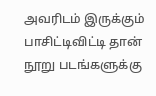அவரிடம் இருக்கும் பாசிட்டிவிட்டி தான் நூறு படங்களுக்கு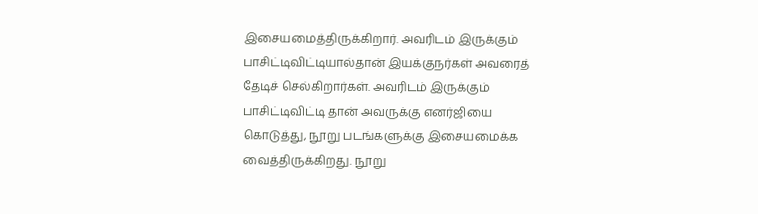இசையமைத்திருக்கிறார். அவரிடம் இருக்கும் பாசிட்டிவிட்டியால்தான் இயக்குநர்கள் அவரைத் தேடிச் செல்கிறார்கள். அவரிடம் இருக்கும் பாசிட்டிவிட்டி தான் அவருக்கு எனர்ஜியை கொடுத்து, நூறு படங்களுக்கு இசையமைக்க வைத்திருக்கிறது. நூறு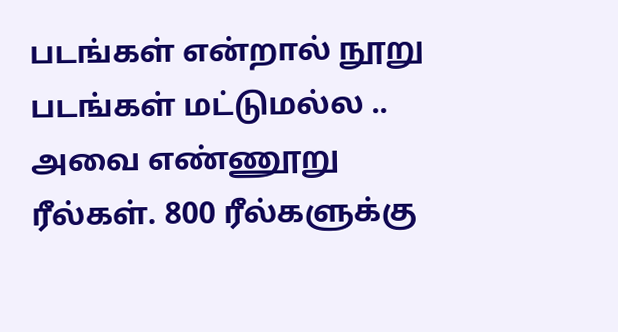படங்கள் என்றால் நூறு படங்கள் மட்டுமல்ல .. அவை எண்ணூறு ரீல்கள். 800 ரீல்களுக்கு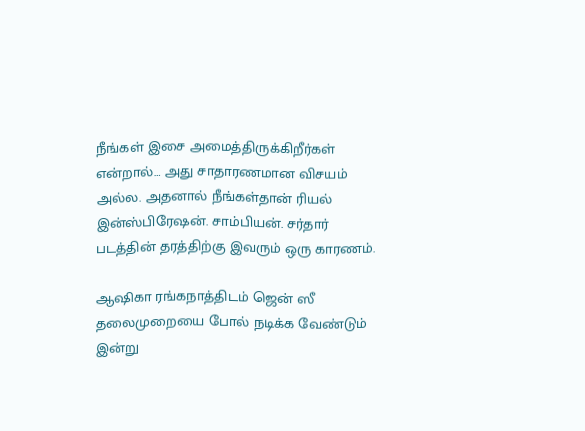நீங்கள் இசை அமைத்திருக்கிறீர்கள் என்றால்… அது சாதாரணமான விசயம் அல்ல. அதனால் நீங்கள்தான் ரியல் இன்ஸ்பிரேஷன். சாம்பியன். சர்தார் படத்தின் தரத்திற்கு இவரும் ஒரு காரணம்.

ஆஷிகா ரங்கநாத்திடம் ஜென் ஸீ தலைமுறையை போல் நடிக்க வேண்டும் இன்று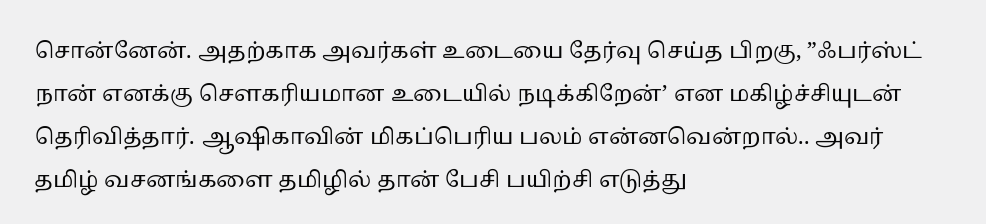சொன்னேன். அதற்காக அவர்கள் உடையை தேர்வு செய்த பிறகு, ”ஃபர்ஸ்ட் நான் எனக்கு சௌகரியமான உடையில் நடிக்கிறேன்’ என மகிழ்ச்சியுடன் தெரிவித்தார். ஆஷிகாவின் மிகப்பெரிய பலம் என்னவென்றால்.. அவர் தமிழ் வசனங்களை தமிழில் தான் பேசி பயிற்சி எடுத்து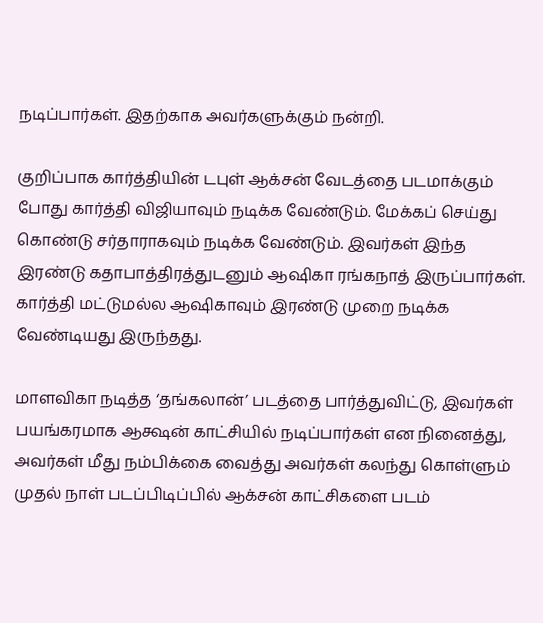நடிப்பார்கள். இதற்காக அவர்களுக்கும் நன்றி.

குறிப்பாக கார்த்தியின் டபுள் ஆக்சன் வேடத்தை படமாக்கும் போது கார்த்தி விஜியாவும் நடிக்க வேண்டும். மேக்கப் செய்து கொண்டு சர்தாராகவும் நடிக்க வேண்டும். இவர்கள் இந்த இரண்டு கதாபாத்திரத்துடனும் ஆஷிகா ரங்கநாத் இருப்பார்கள். கார்த்தி மட்டுமல்ல ஆஷிகாவும் இரண்டு முறை நடிக்க வேண்டியது இருந்தது.

மாளவிகா நடித்த ‘தங்கலான்’ படத்தை பார்த்துவிட்டு, இவர்கள் பயங்கரமாக ஆக்ஷன் காட்சியில் நடிப்பார்கள் என நினைத்து, அவர்கள் மீது நம்பிக்கை வைத்து அவர்கள் கலந்து கொள்ளும் முதல் நாள் படப்பிடிப்பில் ஆக்சன் காட்சிகளை படம்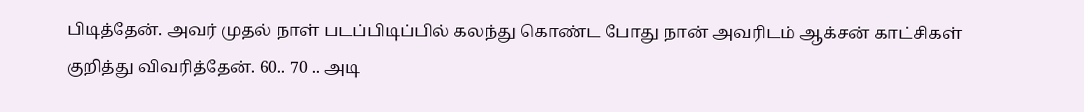பிடித்தேன். அவர் முதல் நாள் படப்பிடிப்பில் கலந்து கொண்ட போது நான் அவரிடம் ஆக்சன் காட்சிகள் குறித்து விவரித்தேன். 60.. 70 .. அடி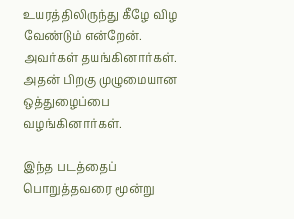உயரத்திலிருந்து கீழே விழ வேண்டும் என்றேன். அவர்கள் தயங்கினார்கள். அதன் பிறகு முழுமையான ஒத்துழைப்பை வழங்கினார்கள்.

இந்த படத்தைப் பொறுத்தவரை மூன்று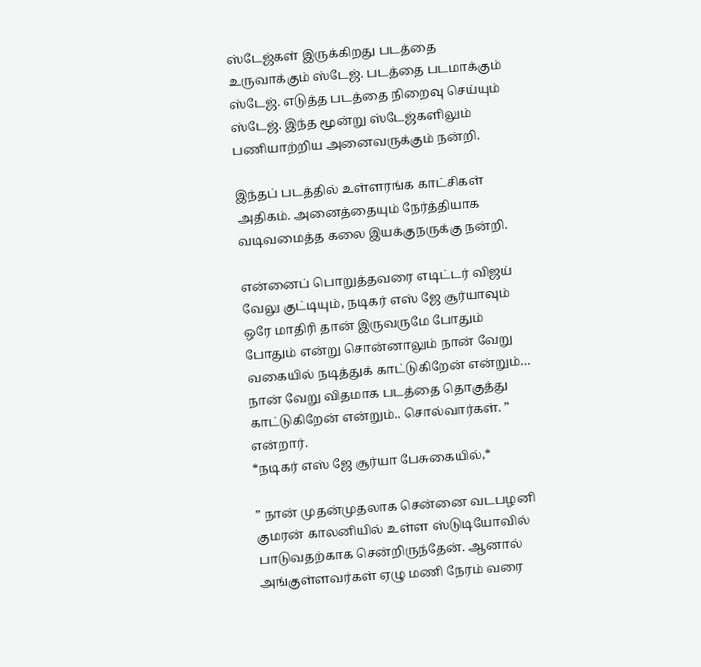ஸ்டேஜ்கள் இருக்கிறது படத்தை உருவாக்கும் ஸ்டேஜ். படத்தை படமாக்கும் ஸ்டேஜ். எடுத்த படத்தை நிறைவு செய்யும் ஸ்டேஜ். இந்த மூன்று ஸ்டேஜ்களிலும் பணியாற்றிய அனைவருக்கும் நன்றி.

இந்தப் படத்தில் உள்ளரங்க காட்சிகள் அதிகம். அனைத்தையும் நேர்த்தியாக வடிவமைத்த கலை இயக்குநருக்கு நன்றி.

என்னைப் பொறுத்தவரை எடிட்டர் விஜய் வேலு குட்டியும், நடிகர் எஸ் ஜே சூர்யாவும் ஒரே மாதிரி தான் இருவருமே போதும் போதும் என்று சொன்னாலும் நான் வேறு வகையில் நடித்துக் காட்டுகிறேன் என்றும்… நான் வேறு விதமாக படத்தை தொகுத்து காட்டுகிறேன் என்றும்.. சொல்வார்கள். ” என்றார்.
*நடிகர் எஸ் ஜே சூர்யா பேசுகையில்,*

” நான் முதன்முதலாக சென்னை வடபழனி குமரன் காலனியில் உள்ள ஸ்டுடியோவில் பாடுவதற்காக சென்றிருந்தேன். ஆனால் அங்குள்ளவர்கள் ஏழு மணி நேரம் வரை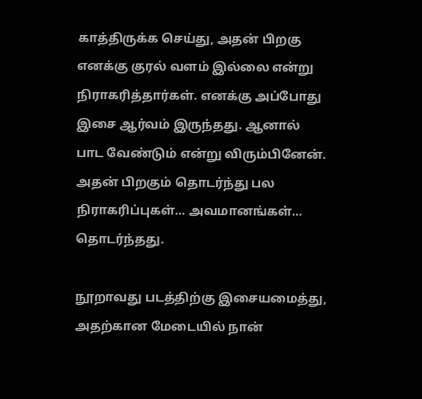காத்திருக்க செய்து, அதன் பிறகு எனக்கு குரல் வளம் இல்லை என்று நிராகரித்தார்கள். எனக்கு அப்போது இசை ஆர்வம் இருந்தது. ஆனால் பாட வேண்டும் என்று விரும்பினேன். அதன் பிறகும் தொடர்ந்து பல நிராகரிப்புகள்… அவமானங்கள்… தொடர்ந்தது.

நூறாவது படத்திற்கு இசையமைத்து, அதற்கான மேடையில் நான்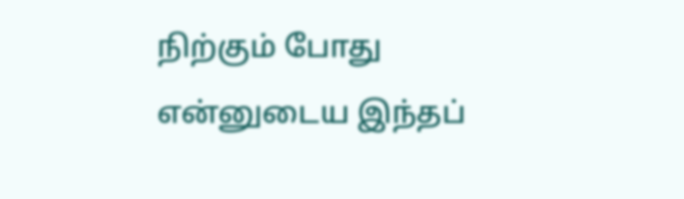நிற்கும் போது என்னுடைய இந்தப்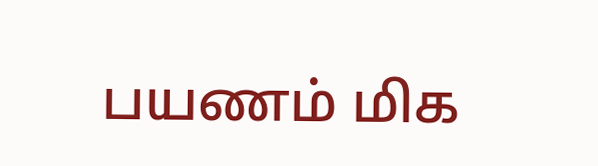பயணம் மிக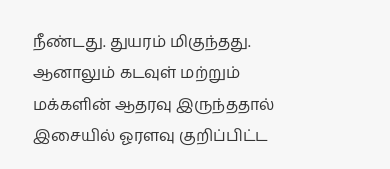நீண்டது. துயரம் மிகுந்தது. ஆனாலும் கடவுள் மற்றும் மக்களின் ஆதரவு இருந்ததால் இசையில் ஓரளவு குறிப்பிட்ட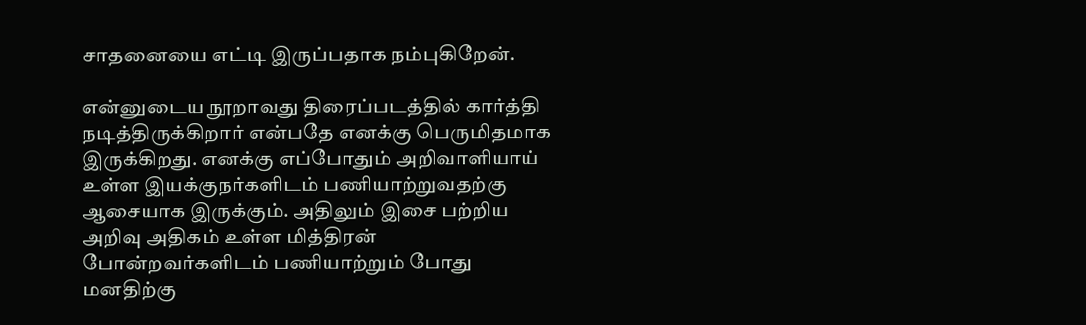சாதனையை எட்டி இருப்பதாக நம்புகிறேன்.

என்னுடைய நூறாவது திரைப்படத்தில் கார்த்தி நடித்திருக்கிறார் என்பதே எனக்கு பெருமிதமாக இருக்கிறது. எனக்கு எப்போதும் அறிவாளியாய் உள்ள இயக்குநர்களிடம் பணியாற்றுவதற்கு ஆசையாக இருக்கும். அதிலும் இசை பற்றிய அறிவு அதிகம் உள்ள மித்திரன் போன்றவர்களிடம் பணியாற்றும் போது மனதிற்கு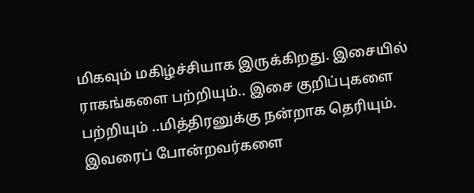மிகவும் மகிழ்ச்சியாக இருக்கிறது. இசையில் ராகங்களை பற்றியும்.. இசை குறிப்புகளை பற்றியும் ..மித்திரனுக்கு நன்றாக தெரியும். இவரைப் போன்றவர்களை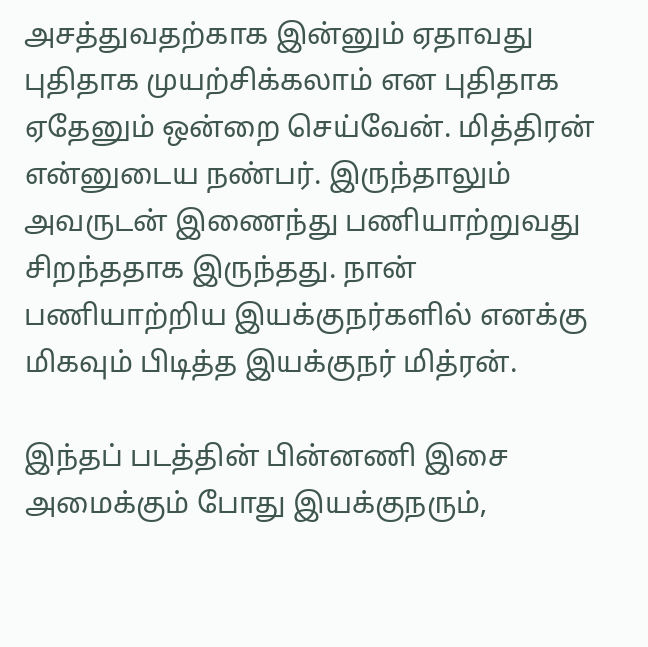அசத்துவதற்காக இன்னும் ஏதாவது புதிதாக முயற்சிக்கலாம் என புதிதாக ஏதேனும் ஒன்றை செய்வேன். மித்திரன் என்னுடைய நண்பர். இருந்தாலும் அவருடன் இணைந்து பணியாற்றுவது சிறந்ததாக இருந்தது. நான் பணியாற்றிய இயக்குநர்களில் எனக்கு மிகவும் பிடித்த இயக்குநர் மித்ரன்.

இந்தப் படத்தின் பின்னணி இசை அமைக்கும் போது இயக்குநரும்,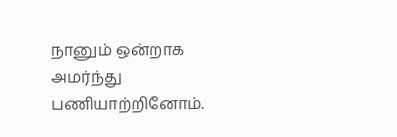நானும் ஒன்றாக அமர்ந்து பணியாற்றினோம்.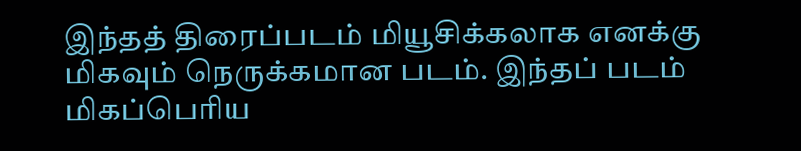இந்தத் திரைப்படம் மியூசிக்கலாக எனக்கு மிகவும் நெருக்கமான படம். இந்தப் படம் மிகப்பெரிய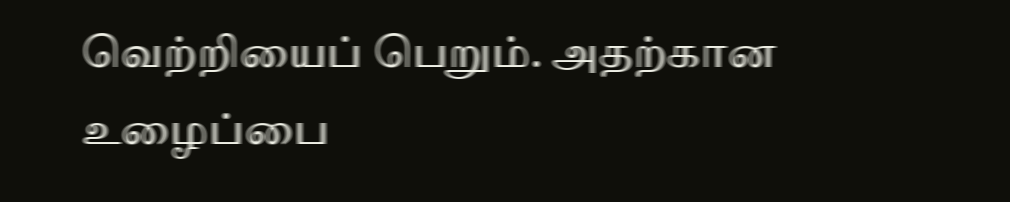வெற்றியைப் பெறும். அதற்கான உழைப்பை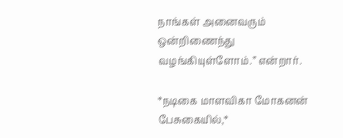நாங்கள் அனைவரும் ஒன்றிணைந்து வழங்கியுள்ளோம்.” என்றார்.

*நடிகை மாளவிகா மோகனன் பேசுகையில்,*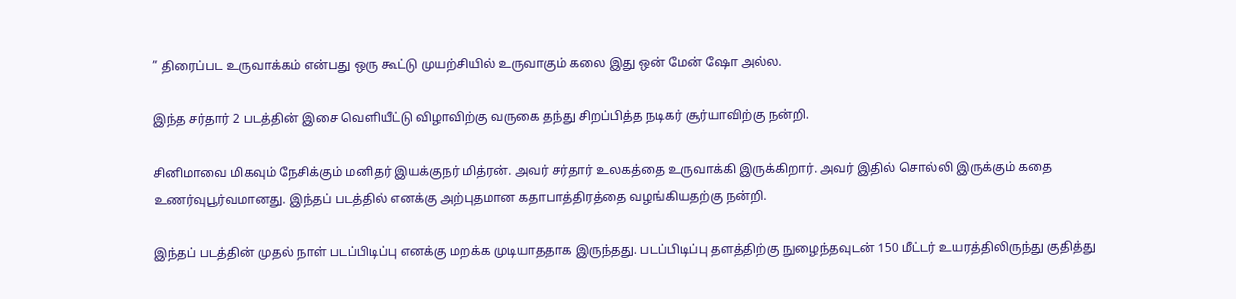” திரைப்பட உருவாக்கம் என்பது ஒரு கூட்டு முயற்சியில் உருவாகும் கலை இது ஒன் மேன் ஷோ அல்ல.

இந்த சர்தார் 2 படத்தின் இசை வெளியீட்டு விழாவிற்கு வருகை தந்து சிறப்பித்த நடிகர் சூர்யாவிற்கு நன்றி.

சினிமாவை மிகவும் நேசிக்கும் மனிதர் இயக்குநர் மித்ரன். அவர் சர்தார் உலகத்தை உருவாக்கி இருக்கிறார். அவர் இதில் சொல்லி இருக்கும் கதை உணர்வுபூர்வமானது. இந்தப் படத்தில் எனக்கு அற்புதமான கதாபாத்திரத்தை வழங்கியதற்கு நன்றி.

இந்தப் படத்தின் முதல் நாள் படப்பிடிப்பு எனக்கு மறக்க முடியாததாக இருந்தது. படப்பிடிப்பு தளத்திற்கு நுழைந்தவுடன் 150 மீட்டர் உயரத்திலிருந்து குதித்து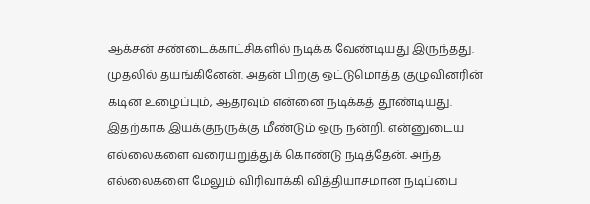ஆக்சன் சண்டைக்காட்சிகளில் நடிக்க வேண்டியது இருந்தது. முதலில் தயங்கினேன். அதன் பிறகு ஒட்டுமொத்த குழுவினரின் கடின உழைப்பும், ஆதரவும் என்னை நடிக்கத் தூண்டியது. இதற்காக இயக்குநருக்கு மீண்டும் ஒரு நன்றி. என்னுடைய எல்லைகளை வரையறுத்துக் கொண்டு நடித்தேன். அந்த எல்லைகளை மேலும் விரிவாக்கி வித்தியாசமான நடிப்பை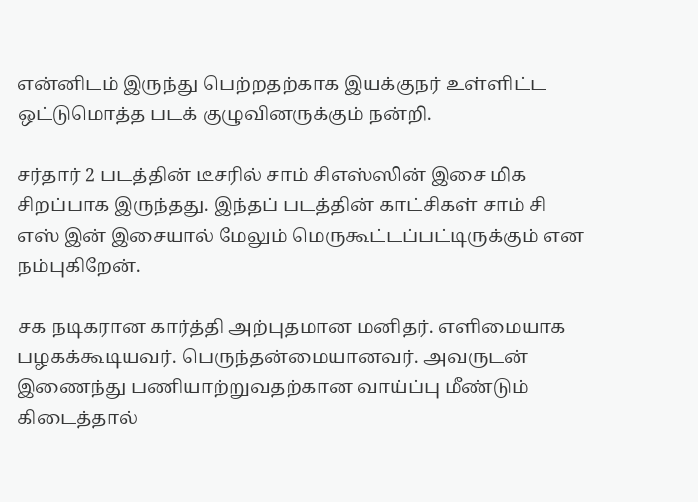என்னிடம் இருந்து பெற்றதற்காக இயக்குநர் உள்ளிட்ட ஒட்டுமொத்த படக் குழுவினருக்கும் நன்றி.

சர்தார் 2 படத்தின் டீசரில் சாம் சிஎஸ்ஸின் இசை மிக சிறப்பாக இருந்தது. இந்தப் படத்தின் காட்சிகள் சாம் சி எஸ் இன் இசையால் மேலும் மெருகூட்டப்பட்டிருக்கும் என நம்புகிறேன்.

சக நடிகரான கார்த்தி அற்புதமான மனிதர். எளிமையாக பழகக்கூடியவர். பெருந்தன்மையானவர். அவருடன் இணைந்து பணியாற்றுவதற்கான வாய்ப்பு மீண்டும் கிடைத்தால்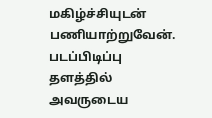மகிழ்ச்சியுடன் பணியாற்றுவேன். படப்பிடிப்பு தளத்தில் அவருடைய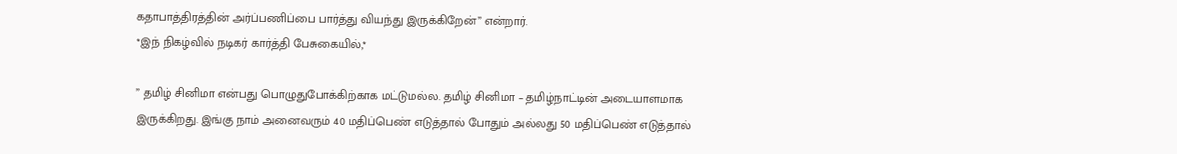கதாபாத்திரத்தின் அர்ப்பணிப்பை பார்த்து வியந்து இருக்கிறேன்” என்றார்.
*இந் நிகழ்வில் நடிகர் கார்த்தி பேசுகையில்,*

” தமிழ் சினிமா என்பது பொழுதுபோக்கிற்காக மட்டுமல்ல. தமிழ் சினிமா – தமிழ்நாட்டின் அடையாளமாக இருக்கிறது. இங்கு நாம் அனைவரும் 40 மதிப்பெண் எடுத்தால் போதும் அல்லது 50 மதிப்பெண் எடுத்தால்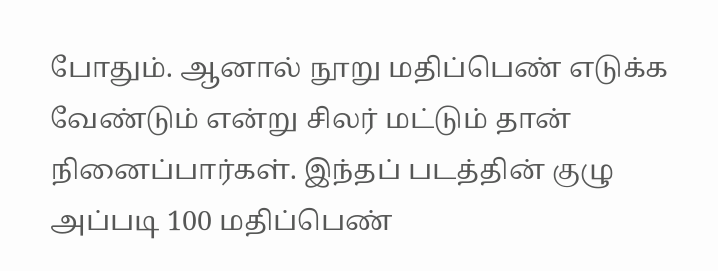போதும். ஆனால் நூறு மதிப்பெண் எடுக்க வேண்டும் என்று சிலர் மட்டும் தான் நினைப்பார்கள். இந்தப் படத்தின் குழு அப்படி 100 மதிப்பெண்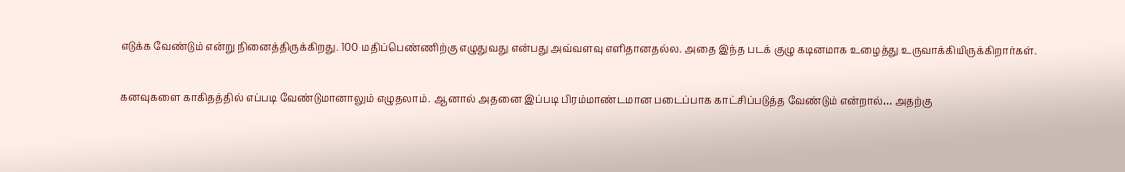எடுக்க வேண்டும் என்று நினைத்திருக்கிறது. 100 மதிப்பெண்ணிற்கு எழுதுவது என்பது அவ்வளவு எளிதானதல்ல. அதை இந்த படக் குழு கடினமாக உழைத்து உருவாக்கியிருக்கிறார்கள்.

கனவுகளை காகிதத்தில் எப்படி வேண்டுமானாலும் எழுதலாம். ஆனால் அதனை இப்படி பிரம்மாண்டமான படைப்பாக காட்சிப்படுத்த வேண்டும் என்றால்… அதற்கு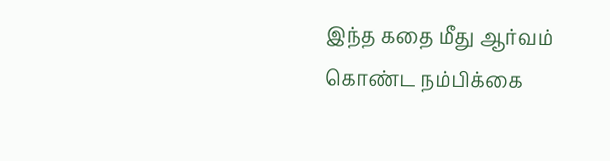இந்த கதை மீது ஆர்வம் கொண்ட நம்பிக்கை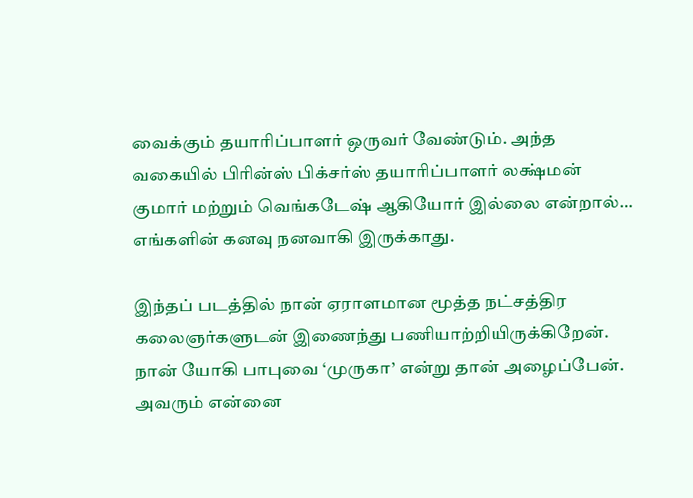வைக்கும் தயாரிப்பாளர் ஒருவர் வேண்டும். அந்த வகையில் பிரின்ஸ் பிக்சர்ஸ் தயாரிப்பாளர் லக்ஷ்மன் குமார் மற்றும் வெங்கடேஷ் ஆகியோர் இல்லை என்றால்… எங்களின் கனவு நனவாகி இருக்காது.

இந்தப் படத்தில் நான் ஏராளமான மூத்த நட்சத்திர கலைஞர்களுடன் இணைந்து பணியாற்றியிருக்கிறேன். நான் யோகி பாபுவை ‘முருகா’ என்று தான் அழைப்பேன். அவரும் என்னை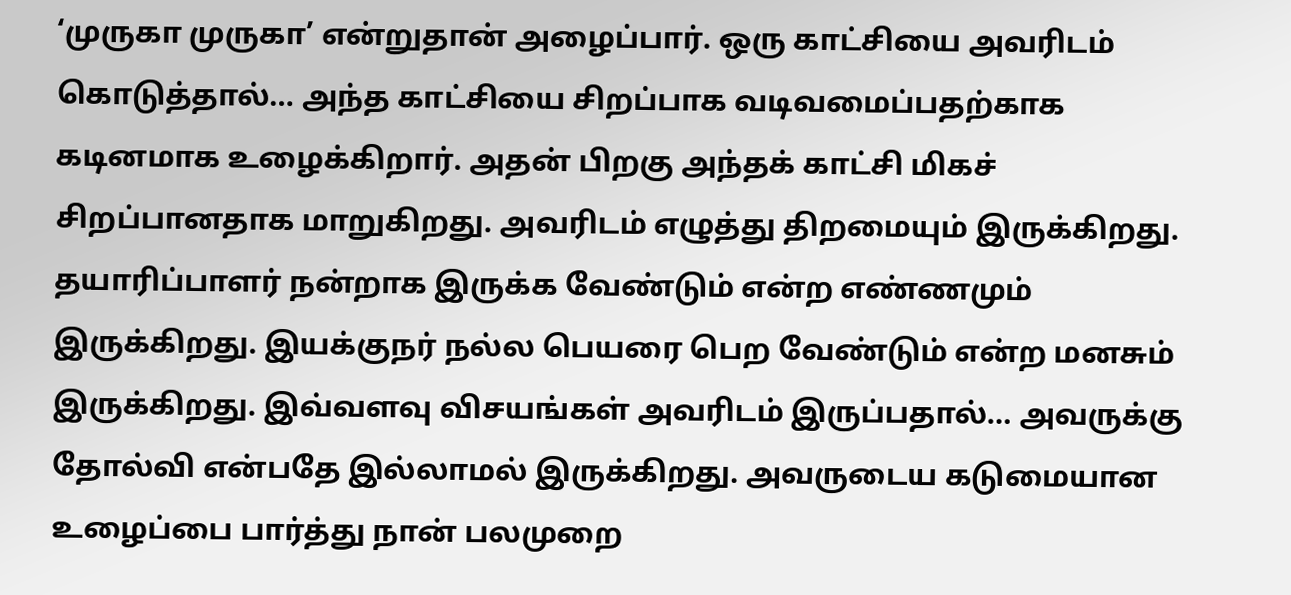‘முருகா முருகா’ என்றுதான் அழைப்பார். ஒரு காட்சியை அவரிடம் கொடுத்தால்… அந்த காட்சியை சிறப்பாக வடிவமைப்பதற்காக கடினமாக உழைக்கிறார். அதன் பிறகு அந்தக் காட்சி மிகச் சிறப்பானதாக மாறுகிறது. அவரிடம் எழுத்து திறமையும் இருக்கிறது. தயாரிப்பாளர் நன்றாக இருக்க வேண்டும் என்ற எண்ணமும் இருக்கிறது. இயக்குநர் நல்ல பெயரை பெற வேண்டும் என்ற மனசும் இருக்கிறது. இவ்வளவு விசயங்கள் அவரிடம் இருப்பதால்… அவருக்கு தோல்வி என்பதே இல்லாமல் இருக்கிறது. அவருடைய கடுமையான உழைப்பை பார்த்து நான் பலமுறை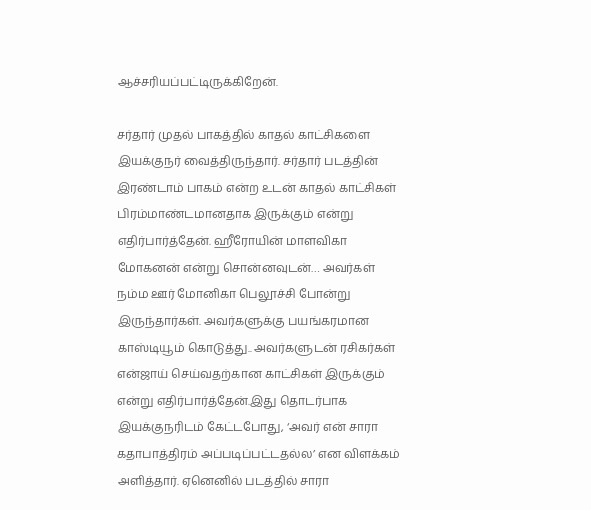ஆச்சரியப்பட்டிருக்கிறேன்.

சர்தார் முதல் பாகத்தில் காதல் காட்சிகளை இயக்குநர் வைத்திருந்தார். சர்தார் படத்தின் இரண்டாம் பாகம் என்ற உடன் காதல் காட்சிகள் பிரம்மாண்டமானதாக இருக்கும் என்று எதிர்பார்த்தேன். ஹீரோயின் மாளவிகா மோகனன் என்று சொன்னவுடன்… அவர்கள் நம்ம ஊர் மோனிகா பெலூச்சி போன்று இருந்தார்கள். அவர்களுக்கு பயங்கரமான காஸ்டியூம் கொடுத்து.. அவர்களுடன் ரசிகர்கள் என்ஜாய் செய்வதற்கான காட்சிகள் இருக்கும் என்று எதிர்பார்த்தேன்.இது தொடர்பாக இயக்குநரிடம் கேட்டபோது, ‘அவர் என் சாரா கதாபாத்திரம் அப்படிப்பட்டதல்ல’ என விளக்கம் அளித்தார். ஏனெனில் படத்தில் சாரா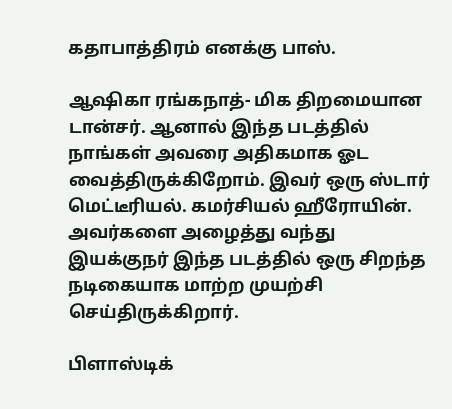கதாபாத்திரம் எனக்கு பாஸ்.

ஆஷிகா ரங்கநாத்- மிக திறமையான டான்சர். ஆனால் இந்த படத்தில் நாங்கள் அவரை அதிகமாக ஓட வைத்திருக்கிறோம். இவர் ஒரு ஸ்டார் மெட்டீரியல். கமர்சியல் ஹீரோயின். அவர்களை அழைத்து வந்து இயக்குநர் இந்த படத்தில் ஒரு சிறந்த நடிகையாக மாற்ற முயற்சி செய்திருக்கிறார்.

பிளாஸ்டிக்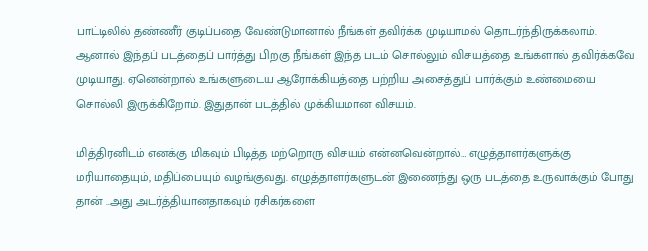பாட்டிலில் தண்ணீர் குடிப்பதை வேண்டுமானால் நீங்கள் தவிர்க்க முடியாமல் தொடர்ந்திருக்கலாம். ஆனால் இந்தப் படத்தைப் பார்த்து பிறகு நீங்கள் இந்த படம் சொல்லும் விசயத்தை உங்களால் தவிர்க்கவே முடியாது. ஏனென்றால் உங்களுடைய ஆரோக்கியத்தை பற்றிய அசைத்துப் பார்க்கும் உண்மையை சொல்லி இருக்கிறோம். இதுதான் படத்தில் முக்கியமான விசயம்.

மித்திரனிடம் எனக்கு மிகவும் பிடித்த மற்றொரு விசயம் என்னவென்றால்… எழுத்தாளர்களுக்கு மரியாதையும், மதிப்பையும் வழங்குவது. எழுத்தாளர்களுடன் இணைந்து ஒரு படத்தை உருவாக்கும் போது தான் ..அது அடர்த்தியானதாகவும் ரசிகர்களை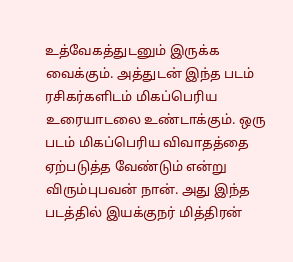உத்வேகத்துடனும் இருக்க வைக்கும். அத்துடன் இந்த படம் ரசிகர்களிடம் மிகப்பெரிய உரையாடலை உண்டாக்கும். ஒரு படம் மிகப்பெரிய விவாதத்தை ஏற்படுத்த வேண்டும் என்று விரும்புபவன் நான். அது இந்த படத்தில் இயக்குநர் மித்திரன்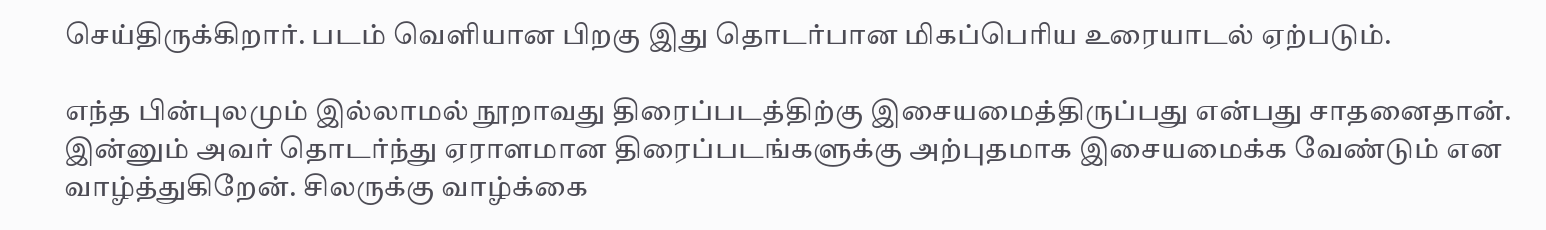செய்திருக்கிறார். படம் வெளியான பிறகு இது தொடர்பான மிகப்பெரிய உரையாடல் ஏற்படும்.

எந்த பின்புலமும் இல்லாமல் நூறாவது திரைப்படத்திற்கு இசையமைத்திருப்பது என்பது சாதனைதான். இன்னும் அவர் தொடர்ந்து ஏராளமான திரைப்படங்களுக்கு அற்புதமாக இசையமைக்க வேண்டும் என வாழ்த்துகிறேன். சிலருக்கு வாழ்க்கை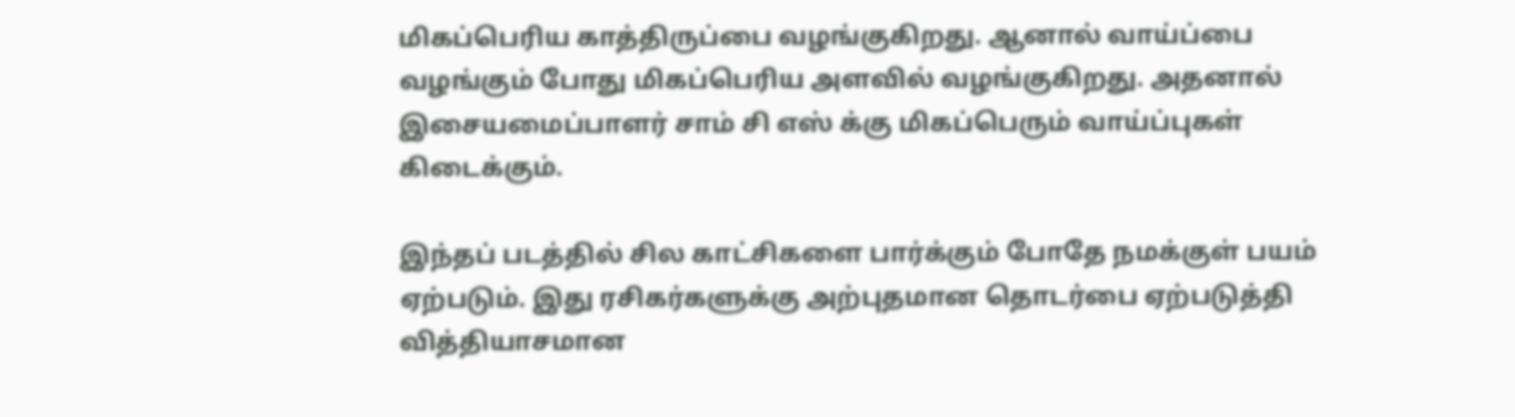மிகப்பெரிய காத்திருப்பை வழங்குகிறது. ஆனால் வாய்ப்பை வழங்கும் போது மிகப்பெரிய அளவில் வழங்குகிறது. அதனால் இசையமைப்பாளர் சாம் சி எஸ் க்கு மிகப்பெரும் வாய்ப்புகள் கிடைக்கும்.

இந்தப் படத்தில் சில காட்சிகளை பார்க்கும் போதே நமக்குள் பயம் ஏற்படும். இது ரசிகர்களுக்கு அற்புதமான தொடர்பை ஏற்படுத்தி வித்தியாசமான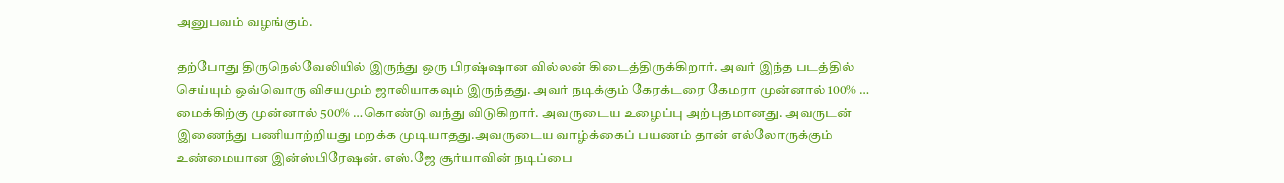அனுபவம் வழங்கும்.

தற்போது திருநெல்வேலியில் இருந்து ஒரு பிரஷ்ஷான வில்லன் கிடைத்திருக்கிறார். அவர் இந்த படத்தில் செய்யும் ஒவ்வொரு விசயமும் ஜாலியாகவும் இருந்தது. அவர் நடிக்கும் கேரக்டரை கேமரா முன்னால் 100% … மைக்கிற்கு முன்னால் 500% …கொண்டு வந்து விடுகிறார். அவருடைய உழைப்பு அற்புதமானது. அவருடன் இணைந்து பணியாற்றியது மறக்க முடியாதது.அவருடைய வாழ்க்கைப் பயணம் தான் எல்லோருக்கும் உண்மையான இன்ஸ்பிரேஷன். எஸ்.ஜே சூர்யாவின் நடிப்பை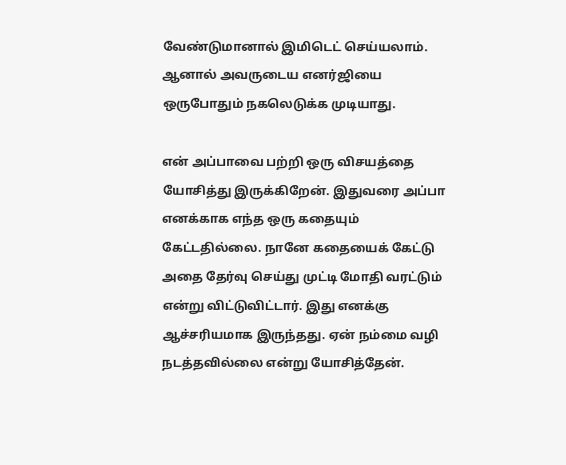வேண்டுமானால் இமிடெட் செய்யலாம். ஆனால் அவருடைய எனர்ஜியை ஒருபோதும் நகலெடுக்க முடியாது.

என் அப்பாவை பற்றி ஒரு விசயத்தை யோசித்து இருக்கிறேன். இதுவரை அப்பா எனக்காக எந்த ஒரு கதையும் கேட்டதில்லை. நானே கதையைக் கேட்டு அதை தேர்வு செய்து முட்டி மோதி வரட்டும் என்று விட்டுவிட்டார். இது எனக்கு ஆச்சரியமாக இருந்தது. ஏன் நம்மை வழி நடத்தவில்லை என்று யோசித்தேன்.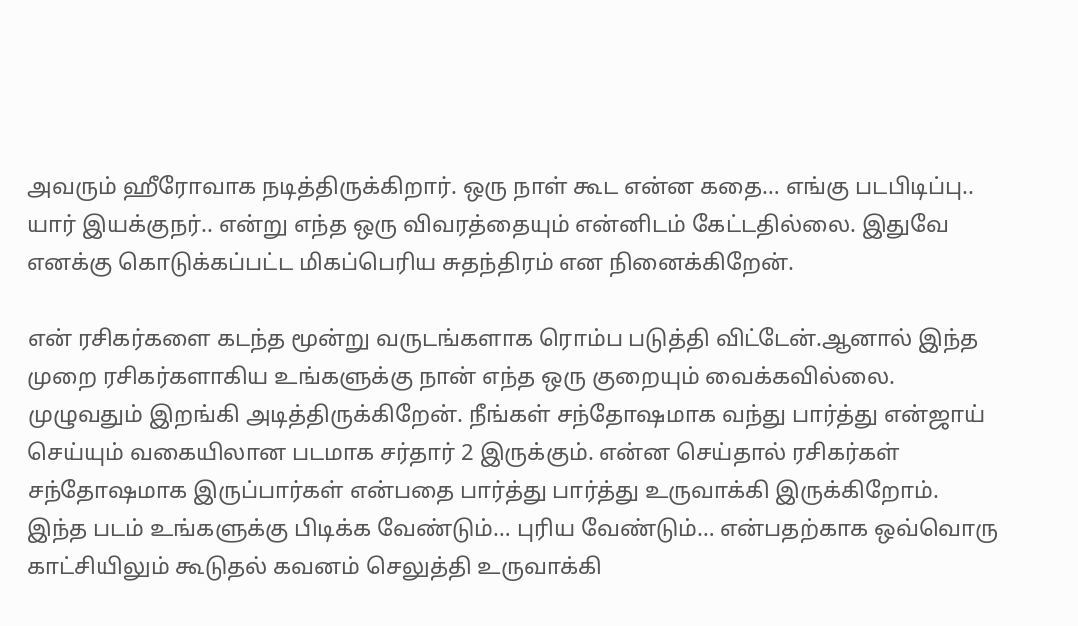அவரும் ஹீரோவாக நடித்திருக்கிறார். ஒரு நாள் கூட என்ன கதை… எங்கு படபிடிப்பு.. யார் இயக்குநர்.. என்று எந்த ஒரு விவரத்தையும் என்னிடம் கேட்டதில்லை. இதுவே எனக்கு கொடுக்கப்பட்ட மிகப்பெரிய சுதந்திரம் என நினைக்கிறேன்.

என் ரசிகர்களை கடந்த மூன்று வருடங்களாக ரொம்ப படுத்தி விட்டேன்.ஆனால் இந்த முறை ரசிகர்களாகிய உங்களுக்கு நான் எந்த ஒரு குறையும் வைக்கவில்லை. முழுவதும் இறங்கி அடித்திருக்கிறேன். நீங்கள் சந்தோஷமாக வந்து பார்த்து என்ஜாய் செய்யும் வகையிலான படமாக சர்தார் 2 இருக்கும். என்ன செய்தால் ரசிகர்கள் சந்தோஷமாக இருப்பார்கள் என்பதை பார்த்து பார்த்து உருவாக்கி இருக்கிறோம். இந்த படம் உங்களுக்கு பிடிக்க வேண்டும்… புரிய வேண்டும்… என்பதற்காக ஒவ்வொரு காட்சியிலும் கூடுதல் கவனம் செலுத்தி உருவாக்கி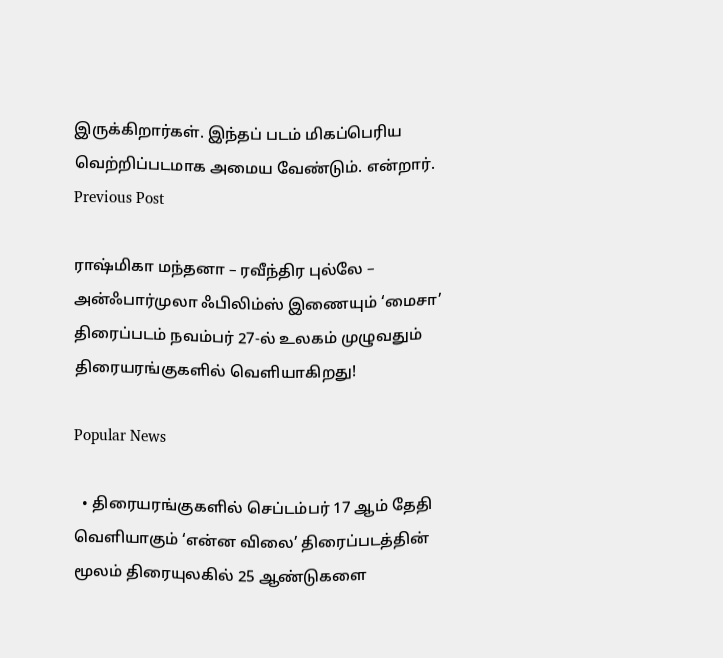இருக்கிறார்கள். இந்தப் படம் மிகப்பெரிய வெற்றிப்படமாக அமைய வேண்டும். என்றார்.
Previous Post

ராஷ்மிகா மந்தனா – ரவீந்திர புல்லே – அன்ஃபார்முலா ஃபிலிம்ஸ் இணையும் ‘மைசா’ திரைப்படம் நவம்பர் 27-ல் உலகம் முழுவதும் திரையரங்குகளில் வெளியாகிறது!

Popular News

  • திரையரங்குகளில் செப்டம்பர் 17 ஆம் தேதி வெளியாகும் ‘என்ன விலை’ திரைப்படத்தின் மூலம் திரையுலகில் 25 ஆண்டுகளை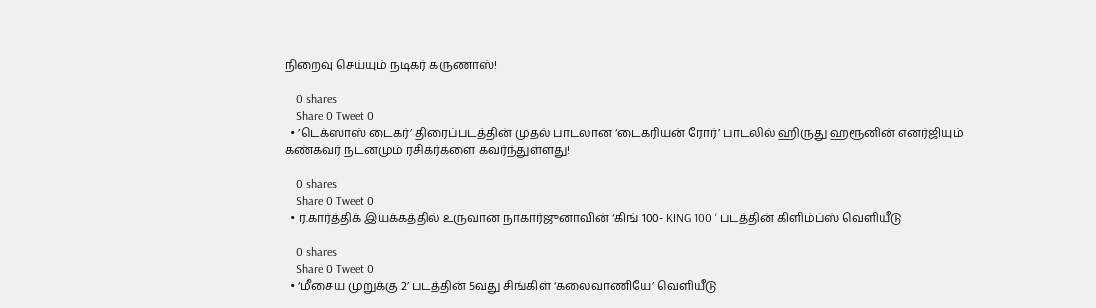நிறைவு செய்யும் நடிகர் கருணாஸ்!

    0 shares
    Share 0 Tweet 0
  • ’டெக்ஸாஸ் டைகர்’ திரைப்படத்தின் முதல் பாடலான ‘டைகரியன் ரோர்’ பாடலில் ஹிருது ஹரூனின் எனர்ஜியும் கண்கவர் நடனமும் ரசிகர்களை கவர்ந்துள்ளது!

    0 shares
    Share 0 Tweet 0
  • ர.கார்த்திக் இயக்கத்தில் உருவான நாகார்ஜுனாவின் ‘கிங் 100- KING 100 ‘ படத்தின் கிளிம்ப்ஸ் வெளியீடு

    0 shares
    Share 0 Tweet 0
  • ‘மீசைய முறுக்கு 2’ படத்தின் 5வது சிங்கிள் ‘கலைவாணியே’ வெளியீடு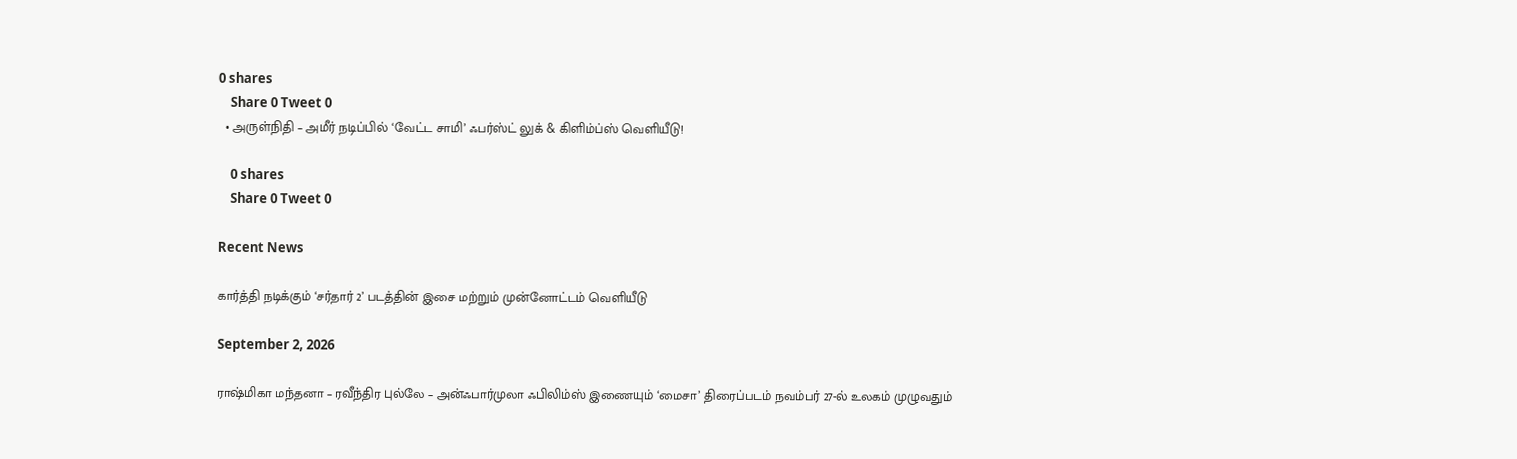0 shares
    Share 0 Tweet 0
  • அருள்நிதி – அமீர் நடிப்பில் ‘வேட்ட சாமி’ ஃபர்ஸ்ட் லுக் & கிளிம்ப்ஸ் வெளியீடு!

    0 shares
    Share 0 Tweet 0

Recent News

கார்த்தி நடிக்கும் ‘சர்தார் 2’ படத்தின் இசை மற்றும் முன்னோட்டம் வெளியீடு

September 2, 2026

ராஷ்மிகா மந்தனா – ரவீந்திர புல்லே – அன்ஃபார்முலா ஃபிலிம்ஸ் இணையும் ‘மைசா’ திரைப்படம் நவம்பர் 27-ல் உலகம் முழுவதும்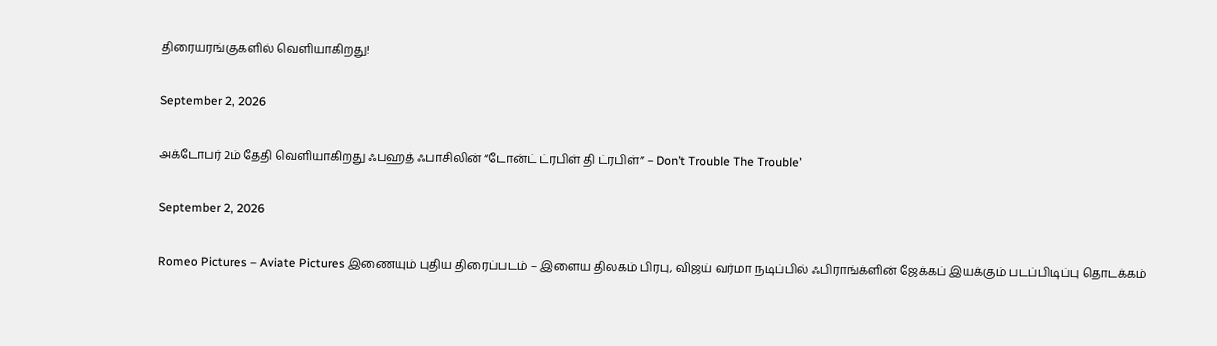திரையரங்குகளில் வெளியாகிறது!

September 2, 2026

அக்டோபர் 2ம் தேதி வெளியாகிறது ஃபஹத் ஃபாசிலின் “டோன்ட் ட்ரபிள் தி ட்ரபிள்” – Don’t Trouble The Trouble’

September 2, 2026

Romeo Pictures – Aviate Pictures இணையும் புதிய திரைப்படம் – இளைய திலகம் பிரபு, விஜய் வர்மா நடிப்பில் ஃபிராங்க்ளின் ஜேக்கப் இயக்கும் படப்பிடிப்பு தொடக்கம்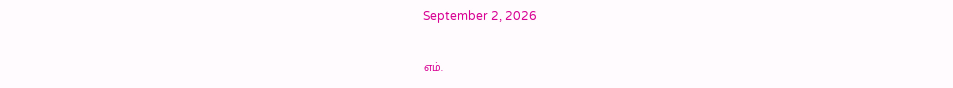September 2, 2026

எம்.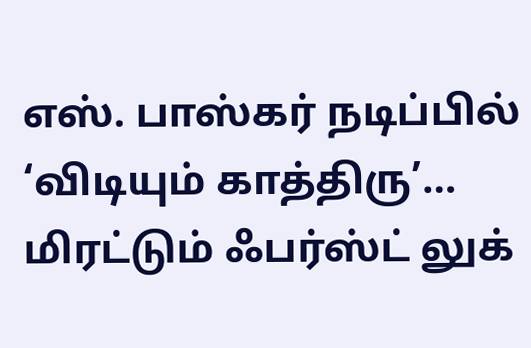எஸ். பாஸ்கர் நடிப்பில் ‘விடியும் காத்திரு’… மிரட்டும் ஃபர்ஸ்ட் லுக்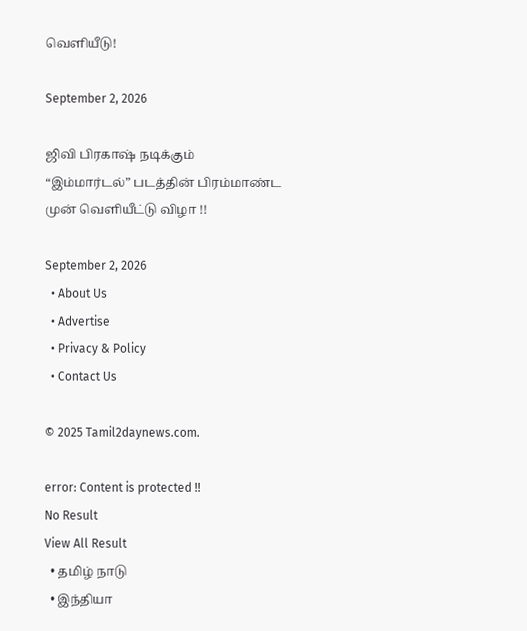வெளியீடு!

September 2, 2026

ஜிவி பிரகாஷ் நடிக்கும் “இம்மார்டல்” படத்தின் பிரம்மாண்ட முன் வெளியீட்டு விழா !!

September 2, 2026
  • About Us
  • Advertise
  • Privacy & Policy
  • Contact Us

© 2025 Tamil2daynews.com.

error: Content is protected !!
No Result
View All Result
  • தமிழ் நாடு
  • இந்தியா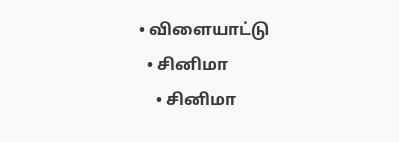• விளையாட்டு
  • சினிமா
    • சினிமா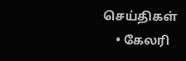செய்திகள்
    • கேலரி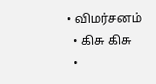• விமர்சனம்
  • கிசு கிசு
  •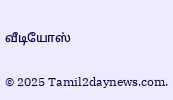வீடியோஸ்

© 2025 Tamil2daynews.com.